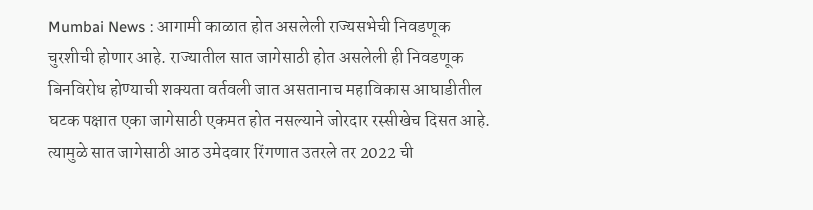Mumbai News : आगामी काळात होत असलेली राज्यसभेची निवडणूक चुरशीची होणार आहे. राज्यातील सात जागेसाठी होत असलेली ही निवडणूक बिनविरोध होण्याची शक्यता वर्तवली जात असतानाच महाविकास आघाडीतील घटक पक्षात एका जागेसाठी एकमत होत नसल्याने जोरदार रस्सीखेच दिसत आहे. त्यामुळे सात जागेसाठी आठ उमेदवार रिंगणात उतरले तर 2022 ची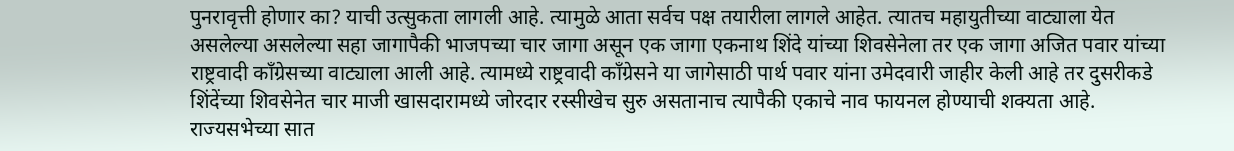पुनरावृत्ती होणार का? याची उत्सुकता लागली आहे. त्यामुळे आता सर्वच पक्ष तयारीला लागले आहेत. त्यातच महायुतीच्या वाट्याला येत असलेल्या असलेल्या सहा जागापैकी भाजपच्या चार जागा असून एक जागा एकनाथ शिंदे यांच्या शिवसेनेला तर एक जागा अजित पवार यांच्या राष्ट्रवादी काँग्रेसच्या वाट्याला आली आहे. त्यामध्ये राष्ट्रवादी काँग्रेसने या जागेसाठी पार्थ पवार यांना उमेदवारी जाहीर केली आहे तर दुसरीकडे शिंदेंच्या शिवसेनेत चार माजी खासदारामध्ये जोरदार रस्सीखेच सुरु असतानाच त्यापैकी एकाचे नाव फायनल होण्याची शक्यता आहे.
राज्यसभेच्या सात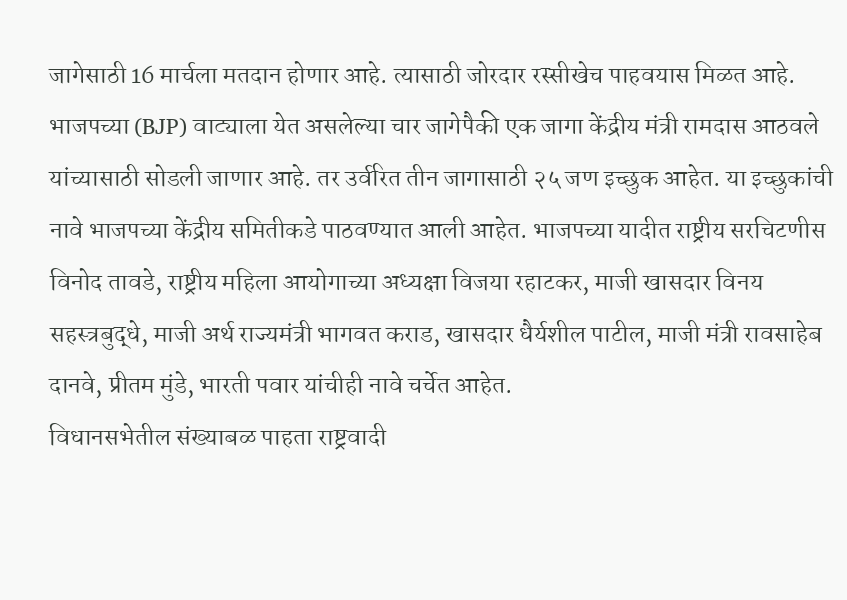जागेसाठी 16 मार्चला मतदान होणार आहे. त्यासाठी जोरदार रस्सीखेच पाहवयास मिळत आहे. भाजपच्या (BJP) वाट्याला येत असलेल्या चार जागेपैकी एक जागा केंद्रीय मंत्री रामदास आठवले यांच्यासाठी सोडली जाणार आहे. तर उर्वरित तीन जागासाठी २५ जण इच्छुक आहेत. या इच्छुकांची नावे भाजपच्या केंद्रीय समितीकडे पाठवण्यात आली आहेत. भाजपच्या यादीत राष्ट्रीय सरचिटणीस विनोद तावडे, राष्ट्रीय महिला आयोगाच्या अध्यक्षा विजया रहाटकर, माजी खासदार विनय सहस्त्रबुद्धे, माजी अर्थ राज्यमंत्री भागवत कराड, खासदार धैर्यशील पाटील, माजी मंत्री रावसाहेब दानवे, प्रीतम मुंडे, भारती पवार यांचीही नावे चर्चेत आहेत.
विधानसभेतील संख्याबळ पाहता राष्ट्रवादी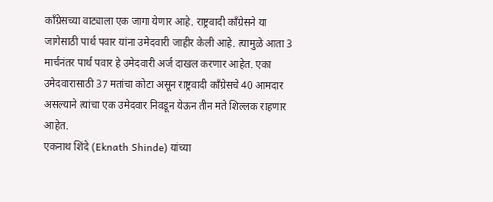काँग्रेसच्या वाट्याला एक जागा येणार आहे. राष्ट्रवादी काँग्रेसने या जागेसाठी पार्थ पवार यांना उमेदवारी जाहीर केली आहे. त्यामुळे आता 3 मार्चनंतर पार्थ पवार हे उमेदवारी अर्ज दाखल करणार आहेत. एका उमेदवारासाठी 37 मतांचा कोटा असून राष्ट्रवादी काँग्रेसचे 40 आमदार असल्याने त्यांचा एक उमेदवार निवडून येऊन तीन मते शिल्लक राहणार आहेत.
एकनाथ शिंदे (Eknath Shinde) यांच्या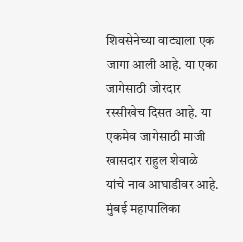शिवसेनेच्या वाट्याला एक जागा आली आहे. या एका जागेसाठी जोरदार रस्सीखेच दिसत आहे. या एकमेव जागेसाठी माजी खासदार राहुल शेवाळे यांचे नाव आघाडीवर आहे. मुंबई महापालिका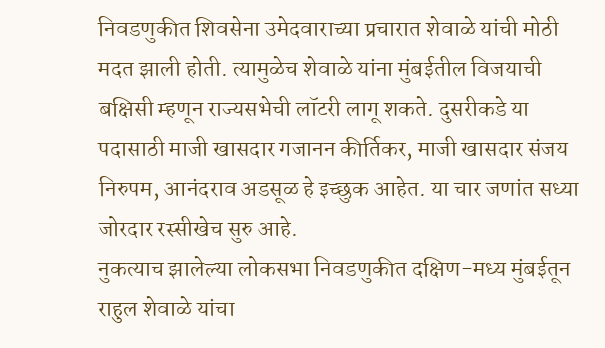निवडणुकीत शिवसेना उमेदवाराच्या प्रचारात शेवाळे यांची मोठी मदत झाली होती. त्यामुळेच शेवाळे यांना मुंबईतील विजयाची बक्षिसी म्हणून राज्यसभेची लॉटरी लागू शकते. दुसरीकडे या पदासाठी माजी खासदार गजानन कीर्तिकर, माजी खासदार संजय निरुपम, आनंदराव अडसूळ हे इच्छुक आहेत. या चार जणांत सध्या जोरदार रस्सीखेच सुरु आहे.
नुकत्याच झालेल्या लोकसभा निवडणुकीत दक्षिण-मध्य मुंबईतून राहुल शेवाळे यांचा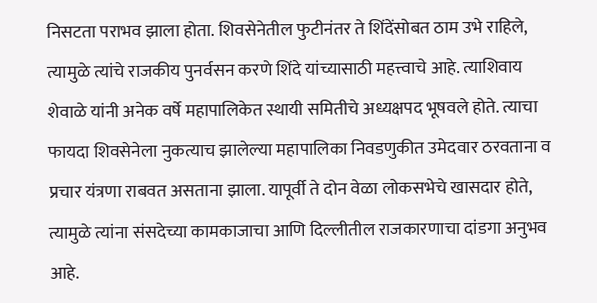निसटता पराभव झाला होता. शिवसेनेतील फुटीनंतर ते शिंदेंसोबत ठाम उभे राहिले, त्यामुळे त्यांचे राजकीय पुनर्वसन करणे शिंदे यांच्यासाठी महत्त्वाचे आहे. त्याशिवाय शेवाळे यांनी अनेक वर्षे महापालिकेत स्थायी समितीचे अध्यक्षपद भूषवले होते. त्याचा फायदा शिवसेनेला नुकत्याच झालेल्या महापालिका निवडणुकीत उमेदवार ठरवताना व प्रचार यंत्रणा राबवत असताना झाला. यापूर्वी ते दोन वेळा लोकसभेचे खासदार होते, त्यामुळे त्यांना संसदेच्या कामकाजाचा आणि दिल्लीतील राजकारणाचा दांडगा अनुभव आहे.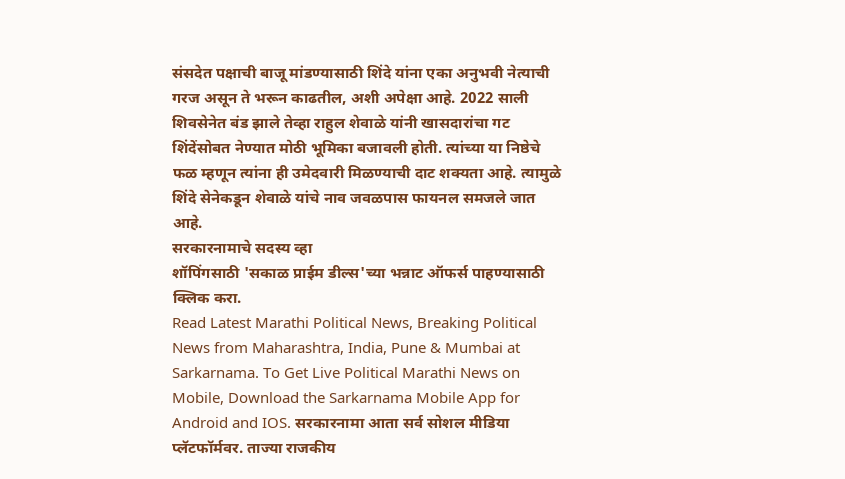संसदेत पक्षाची बाजू मांडण्यासाठी शिंदे यांना एका अनुभवी नेत्याची गरज असून ते भरून काढतील, अशी अपेक्षा आहे. 2022 साली शिवसेनेत बंड झाले तेव्हा राहुल शेवाळे यांनी खासदारांचा गट शिंदेंसोबत नेण्यात मोठी भूमिका बजावली होती. त्यांच्या या निष्ठेचे फळ म्हणून त्यांना ही उमेदवारी मिळण्याची दाट शक्यता आहे. त्यामुळे शिंदे सेनेकडून शेवाळे यांचे नाव जवळपास फायनल समजले जात आहे.
सरकारनामाचे सदस्य व्हा
शॉपिंगसाठी 'सकाळ प्राईम डील्स'च्या भन्नाट ऑफर्स पाहण्यासाठी क्लिक करा.
Read Latest Marathi Political News, Breaking Political News from Maharashtra, India, Pune & Mumbai at Sarkarnama. To Get Live Political Marathi News on Mobile, Download the Sarkarnama Mobile App for Android and IOS. सरकारनामा आता सर्व सोशल मीडिया प्लॅटफॉर्मवर. ताज्या राजकीय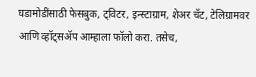घडामोडींसाठी फेसबुक, ट्विटर, इन्स्टाग्राम, शेअर चॅट, टेलिग्रामवर आणि व्हॉट्सॲप आम्हाला फॉलो करा. तसेच,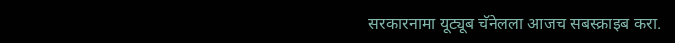सरकारनामा यूट्यूब चॅनेलला आजच सबस्क्राइब करा.